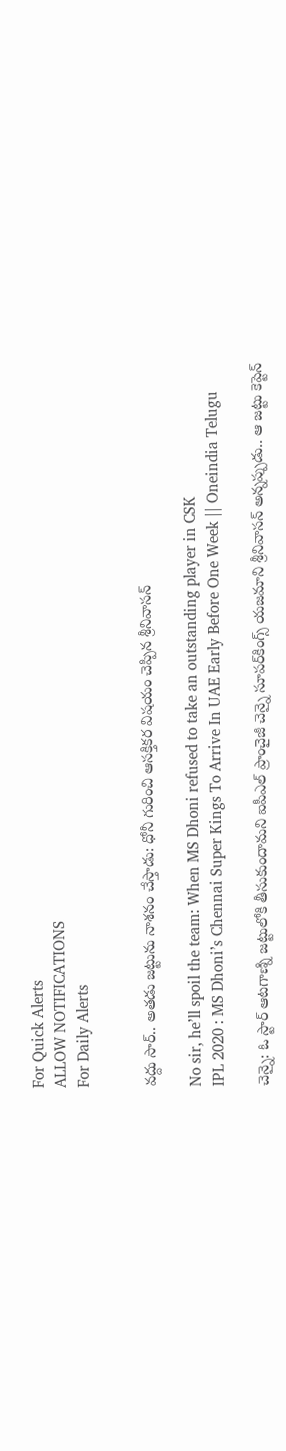For Quick Alerts
ALLOW NOTIFICATIONS
For Daily Alerts


వద్దు సార్‌.. అతడు జట్టును నాశనం చేస్తాడు: ధోనీ గురించి ఆసక్తికర విషయం చెప్పిన శ్రీనివాసన్‌

No sir, he’ll spoil the team: When MS Dhoni refused to take an outstanding player in CSK
IPL 2020 : MS Dhoni’s Chennai Super Kings To Arrive In UAE Early Before One Week || Oneindia Telugu

చెన్నై: ఓ స్టార్‌ ఆటగాణ్ని జట్టులోకి తీసుకుందామని ఐపీఎల్ ప్రాంచైజీ చెన్నై సూపర్‌కింగ్స్‌ యజమాని శ్రీనివాసన్‌ అన్నప్పుడు.. ఆ జట్టు కెప్టెన్‌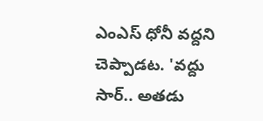ఎంఎస్ ధోనీ వద్దని చెప్పాడట. 'వద్దు సార్‌.. అతడు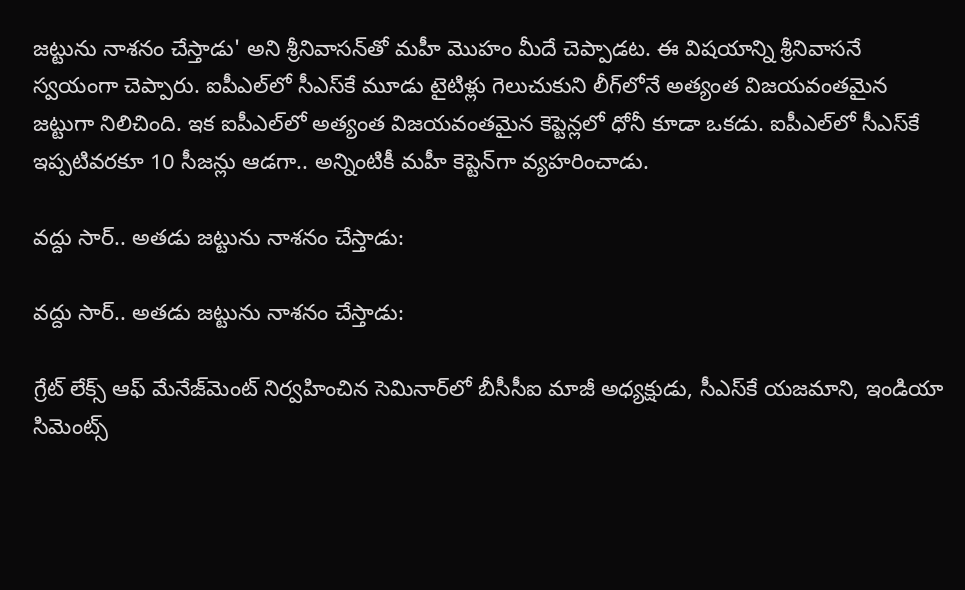జట్టును నాశనం చేస్తాడు' అని శ్రీనివాసన్‌తో మహీ మొహం మీదే చెప్పాడట. ఈ విషయాన్ని శ్రీనివాసనే స్వయంగా చెప్పారు. ఐపీఎల్‌లో‌ సీఎస్‌కే మూడు టైటిళ్లు గెలుచుకుని లీగ్‌లోనే అత్యంత విజయవంతమైన జట్టుగా నిలిచింది. ఇక ఐపీఎల్‌లో అత్యంత విజయవంతమైన కెప్టెన్లలో ధోనీ కూడా ఒకడు. ఐపీఎల్‌లో సీఎస్‌కే ఇప్పటివరకూ 10 సీజన్లు ఆడగా.. అన్నింటికీ మహీ కెప్టెన్‌గా వ్యహరించాడు.

వద్దు సార్‌.. అతడు జట్టును నాశనం చేస్తాడు:

వద్దు సార్‌.. అతడు జట్టును నాశనం చేస్తాడు:

గ్రేట్‌ లేక్స్‌ ఆఫ్‌ మేనేజ్‌మెంట్‌ నిర్వహించిన సెమినార్‌లో బీసీసీఐ మాజీ అధ్యక్షుడు, సీఎస్‌కే యజమాని, ఇండియా సిమెంట్స్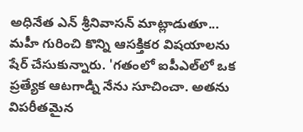అధినేత ఎన్‌ శ్రీనివాసన్‌ మాట్లాడుతూ... మహీ గురించి కొన్ని ఆసక్తికర విషయాలను షేర్‌ చేసుకున్నారు. 'గతంలో ఐపీఎల్‌లో ఒక ప్రత్యేక ఆటగాడ్ని నేను సూచించా. అతను విపరీతమైన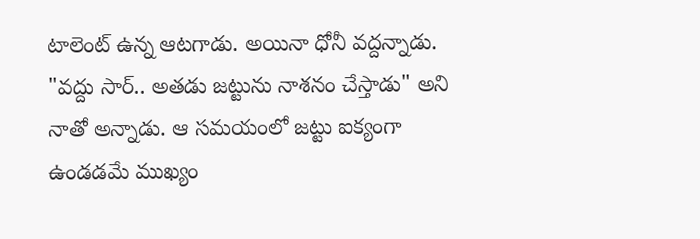టాలెంట్‌ ఉన్న ఆటగాడు. అయినా ధోనీ వద్దన్నాడు. "వద్దు సార్‌.. అతడు జట్టును నాశనం చేస్తాడు" అని నాతో అన్నాడు. ఆ సమయంలో జట్టు ఐక్యంగా ఉండడమే ముఖ్యం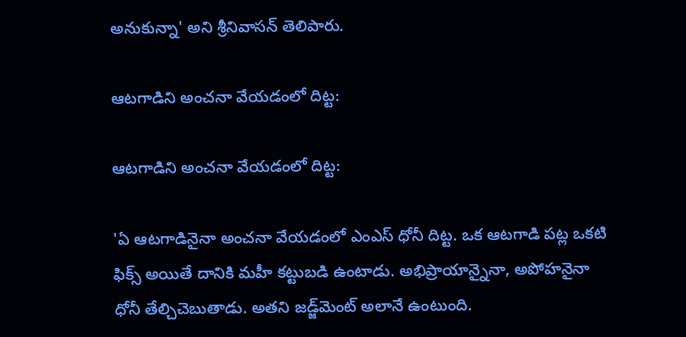అనుకున్నా' అని శ్రీనివాసన్‌ తెలిపారు.

ఆటగాడిని అంచనా వేయడంలో దిట్ట:

ఆటగాడిని అంచనా వేయడంలో దిట్ట:

'ఏ ఆటగాడినైనా అంచనా వేయడంలో ఎంఎస్ ధోనీ దిట్ట. ఒక ఆటగాడి పట్ల ఒకటి ఫిక్స్‌ అయితే దానికి మహీ కట్టుబడి ఉంటాడు. అభిప్రాయాన్నైనా, అపోహనైనా ధోనీ తేల్చిచెబుతాడు. అతని జడ్జ్‌మెంట్‌ అలానే ఉంటుంది.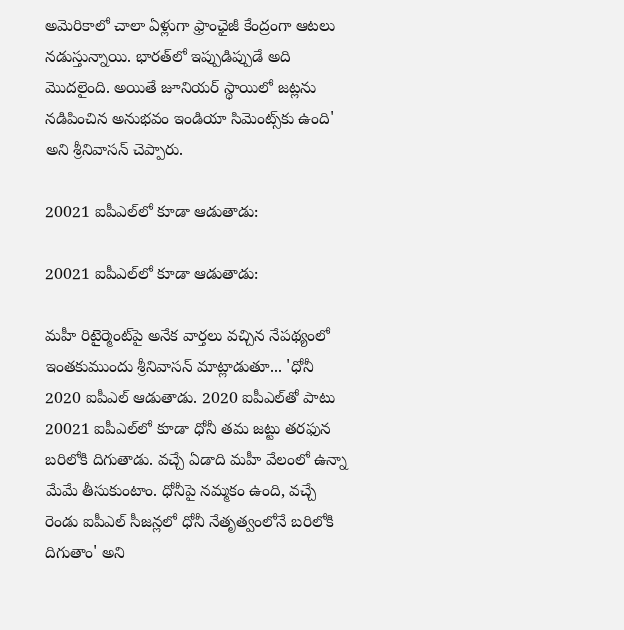అమెరికాలో చాలా ఏళ్లుగా ఫ్రాంఛైజీ కేంద్రంగా ఆటలు నడుస్తున్నాయి. భారత్‌లో ఇప్పుడిప్పుడే అది మొదలైంది. అయితే జూనియర్‌ స్థాయిలో జట్లను నడిపించిన అనుభవం ఇండియా సిమెంట్స్‌కు ఉంది' అని శ్రీనివాసన్‌ చెప్పారు.

20021 ఐపీఎల్‌లో కూడా ఆడుతాడు:

20021 ఐపీఎల్‌లో కూడా ఆడుతాడు:

మహీ రిటైర్మెంట్‌పై అనేక వార్తలు వచ్చిన నేపథ్యంలో ఇంతకుముందు శ్రీనివాసన్‌ మాట్లాడుతూ... 'ధోనీ 2020 ఐపీఎల్‌ ఆడుతాడు. 2020 ఐపీఎల్‌తో పాటు 20021 ఐపీఎల్‌లో కూడా ధోనీ తమ జట్టు తరఫున బరిలోకి దిగుతాడు. వచ్చే ఏడాది మహీ వేలంలో ఉన్నా మేమే తీసుకుంటాం. ధోనీపై నమ్మకం ఉంది, వచ్చే రెండు ఐపీఎల్‌ సీజన్లలో ధోనీ నేతృత్వంలోనే బరిలోకి దిగుతాం' అని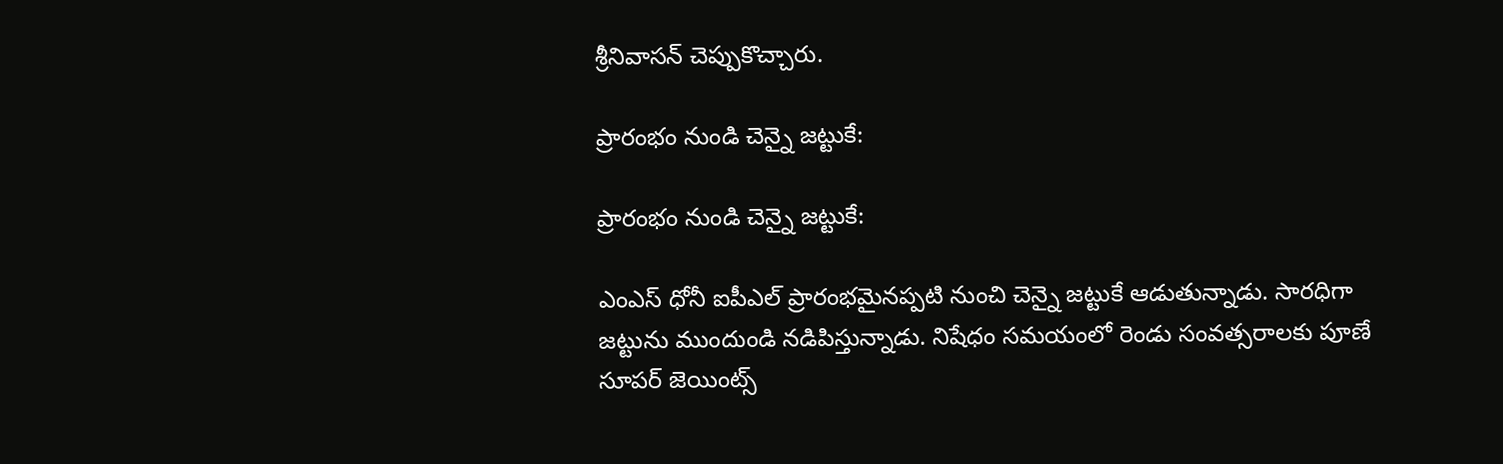శ్రీనివాసన్‌ చెప్పుకొచ్చారు.

ప్రారంభం నుండి చెన్నై జట్టుకే:

ప్రారంభం నుండి చెన్నై జట్టుకే:

ఎంఎస్ ధోనీ ఐపీఎల్‌ ప్రారంభమైనప్పటి నుంచి చెన్నై జట్టుకే ఆడుతున్నాడు. సారధిగా జట్టును ముందుండి నడిపిస్తున్నాడు. నిషేధం సమయంలో రెండు సంవత్సరాలకు పూణే సూపర్ జెయింట్స్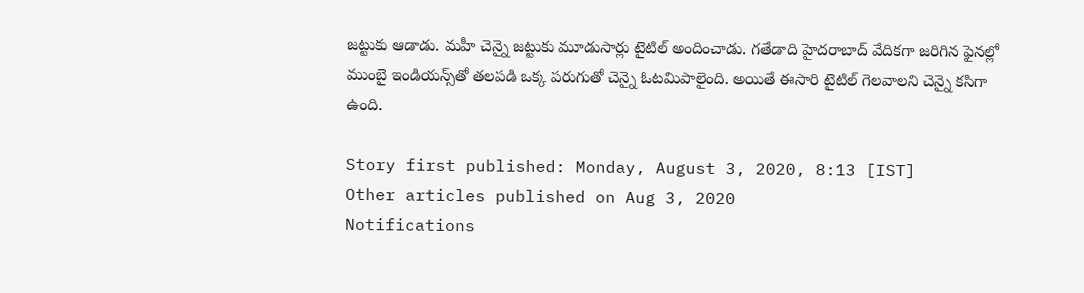జట్టుకు ఆడాడు. మహీ చెన్నై జట్టుకు మూడుసార్లు టైటిల్‌ అందించాడు. గతేడాది హైదరాబాద్‌ వేదికగా జరిగిన ఫైనల్లో ముంబై ఇండియన్స్‌తో తలపడి ఒక్క పరుగుతో చెన్నై ఓటమిపాలైంది. అయితే ఈసారి టైటిల్ గెలవాలని చెన్నై కసిగా ఉంది.

Story first published: Monday, August 3, 2020, 8:13 [IST]
Other articles published on Aug 3, 2020
Notifications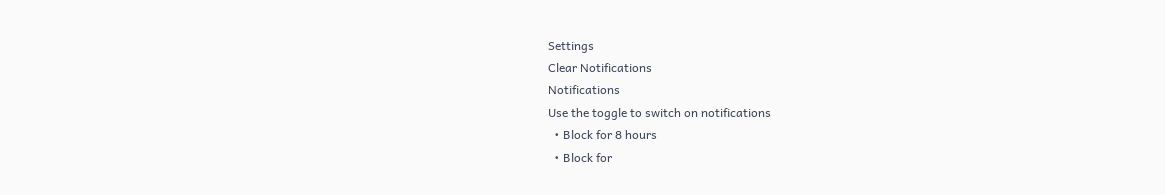Settings
Clear Notifications
Notifications
Use the toggle to switch on notifications
  • Block for 8 hours
  • Block for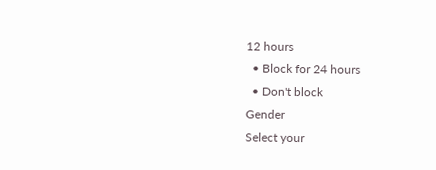12 hours
  • Block for 24 hours
  • Don't block
Gender
Select your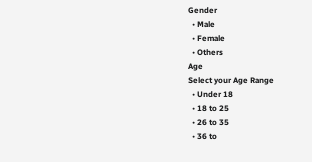Gender
  • Male
  • Female
  • Others
Age
Select your Age Range
  • Under 18
  • 18 to 25
  • 26 to 35
  • 36 to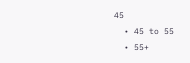45
  • 45 to 55
  • 55+